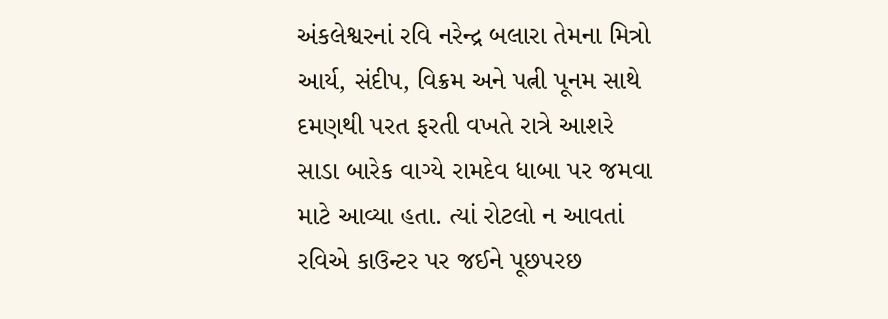અંકલેશ્વરનાં રવિ નરેન્દ્ર બલારા તેમના મિત્રો આર્ય, સંદીપ, વિક્રમ અને પત્ની પૂનમ સાથે દમણથી પરત ફરતી વખતે રાત્રે આશરે સાડા બારેક વાગ્યે રામદેવ ધાબા પર જમવા માટે આવ્યા હતા. ત્યાં રોટલો ન આવતાં રવિએ કાઉન્ટર પર જઈને પૂછપરછ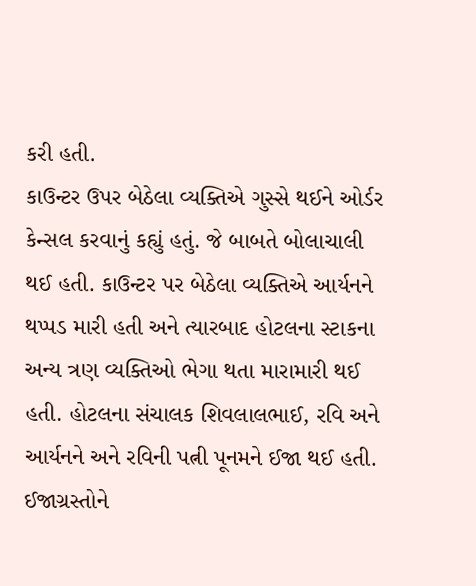કરી હતી.
કાઉન્ટર ઉપર બેઠેલા વ્યક્તિએ ગુસ્સે થઈને ઓર્ડર કેન્સલ કરવાનું કહ્યું હતું. જે બાબતે બોલાચાલી થઈ હતી. કાઉન્ટર પર બેઠેલા વ્યક્તિએ આર્યનને થપ્પડ મારી હતી અને ત્યારબાદ હોટલના સ્ટાકના અન્ય ત્રણ વ્યક્તિઓ ભેગા થતા મારામારી થઈ હતી. હોટલના સંચાલક શિવલાલભાઈ, રવિ અને આર્યનને અને રવિની પત્ની પૂનમને ઈજા થઈ હતી. ઈજાગ્રસ્તોને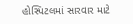હોસ્પિટલમાં સારવાર માટે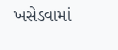ખસેડવામાં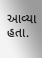આવ્યા હતા.